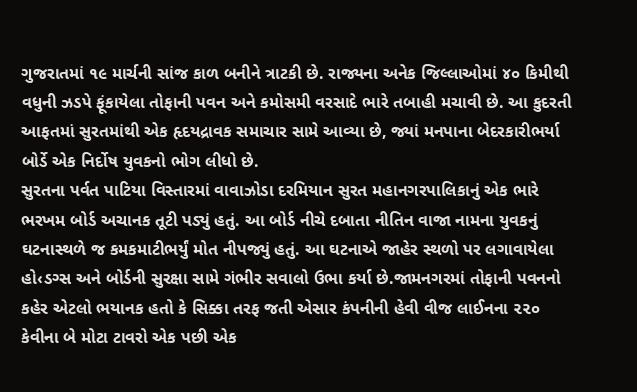ગુજરાતમાં ૧૯ માર્ચની સાંજ કાળ બનીને ત્રાટકી છે. રાજ્યના અનેક જિલ્લાઓમાં ૪૦ કિમીથી વધુની ઝડપે ફૂંકાયેલા તોફાની પવન અને કમોસમી વરસાદે ભારે તબાહી મચાવી છે. આ કુદરતી આફતમાં સુરતમાંથી એક હૃદયદ્રાવક સમાચાર સામે આવ્યા છે, જ્યાં મનપાના બેદરકારીભર્યા બોર્ડે એક નિર્દોષ યુવકનો ભોગ લીધો છે.
સુરતના પર્વત પાટિયા વિસ્તારમાં વાવાઝોડા દરમિયાન સુરત મહાનગરપાલિકાનું એક ભારે ભરખમ બોર્ડ અચાનક તૂટી પડ્યું હતું. આ બોર્ડ નીચે દબાતા નીતિન વાજા નામના યુવકનું ઘટનાસ્થળે જ કમકમાટીભર્યું મોત નીપજ્યું હતું. આ ઘટનાએ જાહેર સ્થળો પર લગાવાયેલા હો‹ડગ્સ અને બોર્ડની સુરક્ષા સામે ગંભીર સવાલો ઉભા કર્યા છે.જામનગરમાં તોફાની પવનનો કહેર એટલો ભયાનક હતો કે સિક્કા તરફ જતી એસાર કંપનીની હેવી વીજ લાઈનના ૨૨૦ કેવીના બે મોટા ટાવરો એક પછી એક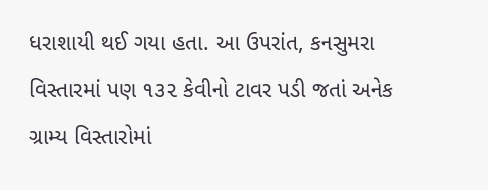ધરાશાયી થઈ ગયા હતા. આ ઉપરાંત, કનસુમરા વિસ્તારમાં પણ ૧૩૨ કેવીનો ટાવર પડી જતાં અનેક ગ્રામ્ય વિસ્તારોમાં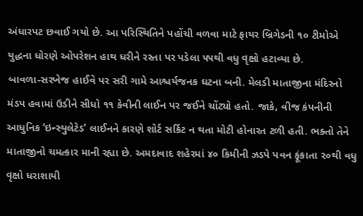અંધારપટ છવાઈ ગયો છે. આ પરિસ્થિતિને પહોંચી વળવા માટે ફાયર બ્રિગેડની ૧૦ ટીમોએ યુદ્ધના ધોરણે ઓપરેશન હાથ ધરીને રસ્તા પર પડેલા ૫૫થી વધુ વૃક્ષો હટાવ્યા છે.
બાવળા-સરખેજ હાઈવે પર સરી ગામે આશ્ચર્યજનક ઘટના બની. મેલડી માતાજીના મંદિરનો મંડપ હવામાં ઉડીને સીધો ૧૧ કેવીની લાઈન પર જઈને ચોંટ્યો હતો. જાકે, વીજ કંપનીની આધુનિક ‘ઇન્સ્યુલેટેડ’ લાઈનને કારણે શોર્ટ સર્કિટ ન થતા મોટી હોનારત ટળી હતી. ભક્તો તેને માતાજીનો ચમત્કાર માની રહ્યા છે. અમદાવાદ શહેરમાં ૪૦ કિમીની ઝડપે પવન ફૂંકાતા ૨૦થી વધુ વૃક્ષો ધરાશાયી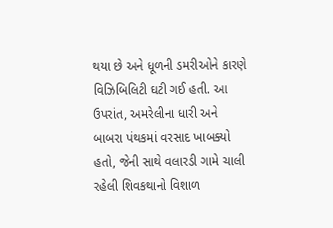થયા છે અને ધૂળની ડમરીઓને કારણે વિઝિબિલિટી ઘટી ગઈ હતી. આ ઉપરાંત, અમરેલીના ધારી અને બાબરા પંથકમાં વરસાદ ખાબક્યો હતો, જેની સાથે વલારડી ગામે ચાલી રહેલી શિવકથાનો વિશાળ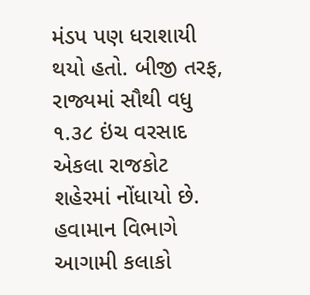મંડપ પણ ધરાશાયી થયો હતો. બીજી તરફ, રાજ્યમાં સૌથી વધુ ૧.૩૮ ઇંચ વરસાદ એકલા રાજકોટ શહેરમાં નોંધાયો છે. હવામાન વિભાગે આગામી કલાકો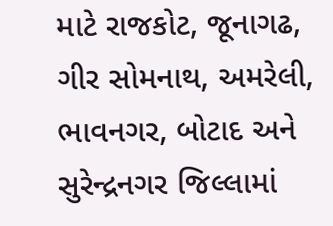માટે રાજકોટ, જૂનાગઢ, ગીર સોમનાથ, અમરેલી, ભાવનગર, બોટાદ અને સુરેન્દ્રનગર જિલ્લામાં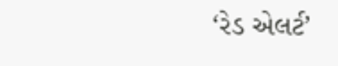‘રેડ એલર્ટ’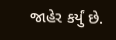જાહેર કર્યું છે.